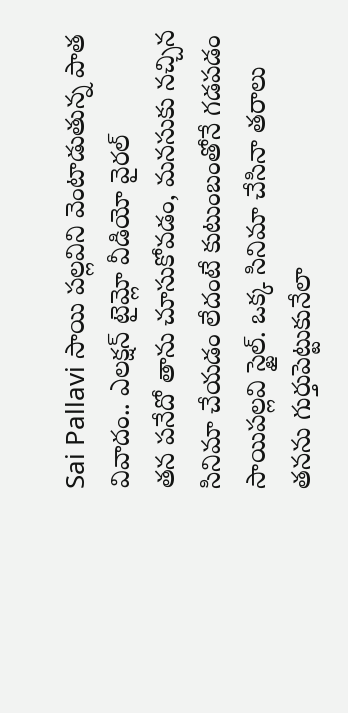Sai Pallavi సాయి పల్లవిని వెంటాడుతున్న పాత వివాదం.. ఎలక్షన్ టైమ్లో వీడియో వైరల్
తన పనేదో తాను చూసుకోవడం, మనసుకు నచ్చిన సినిమా చేయడం లేదంటే కుటుంబంతోనే గడపడం సాయిపల్లవి స్టైల్. ఒక్క సినిమా చేసినా తరాలు తనను గుర్తుపెట్టుకునేలా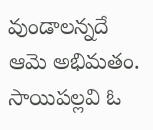వుండాలన్నదే ఆమె అభిమతం. సాయిపల్లవి ఓ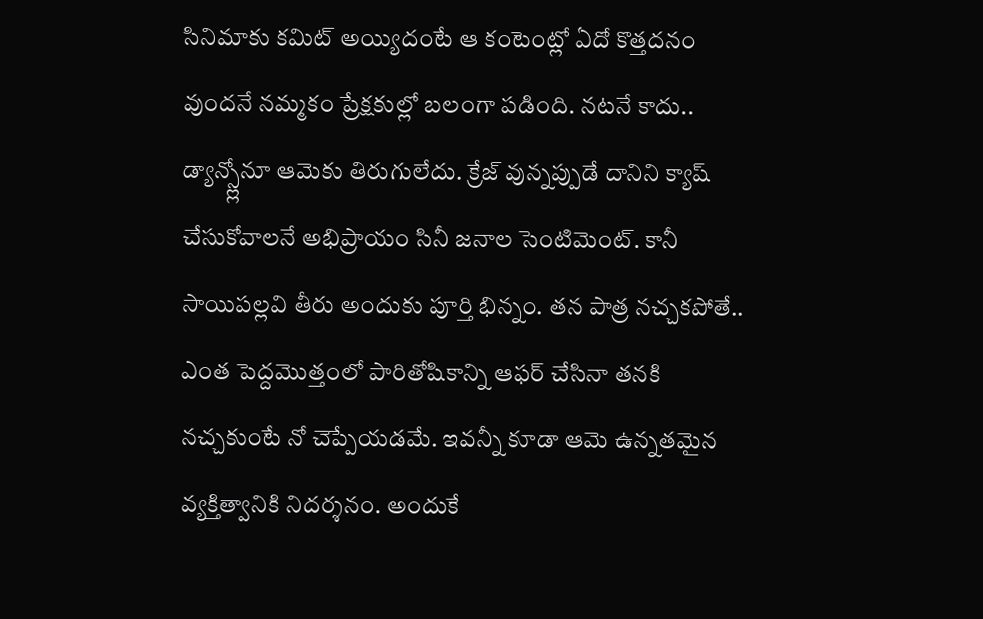సినిమాకు కమిట్ అయ్యిదంటే ఆ కంటెంట్లో ఏదో కొత్తదనం వుందనే నమ్మకం ప్రేక్షకుల్లో బలంగా పడింది. నటనే కాదు.. డ్యాన్స్ల్లోనూ ఆమెకు తిరుగులేదు. క్రేజ్ వున్నప్పుడే దానిని క్యాష్ చేసుకోవాలనే అభిప్రాయం సినీ జనాల సెంటిమెంట్. కానీ సాయిపల్లవి తీరు అందుకు పూర్తి భిన్నం. తన పాత్ర నచ్చకపోతే.. ఎంత పెద్దమొత్తంలో పారితోషికాన్ని ఆఫర్ చేసినా తనకి నచ్చకుంటే నో చెప్పేయడమే. ఇవన్నీ కూడా ఆమె ఉన్నతమైన వ్యక్తిత్వానికి నిదర్శనం. అందుకే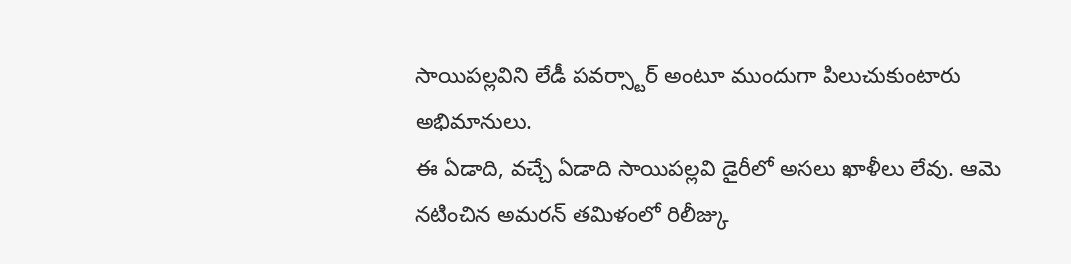సాయిపల్లవిని లేడీ పవర్స్టార్ అంటూ ముందుగా పిలుచుకుంటారు అభిమానులు.
ఈ ఏడాది, వచ్చే ఏడాది సాయిపల్లవి డైరీలో అసలు ఖాళీలు లేవు. ఆమె నటించిన అమరన్ తమిళంలో రిలీజ్కు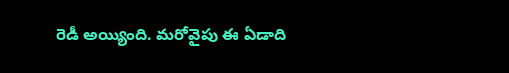రెడీ అయ్యింది. మరోవైపు ఈ ఏడాది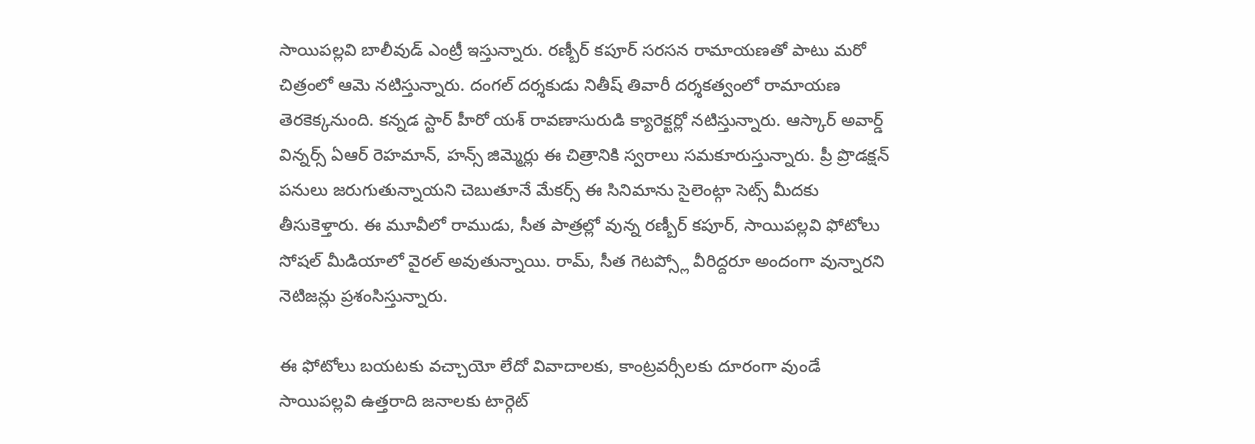సాయిపల్లవి బాలీవుడ్ ఎంట్రీ ఇస్తున్నారు. రణ్బీర్ కపూర్ సరసన రామాయణతో పాటు మరో చిత్రంలో ఆమె నటిస్తున్నారు. దంగల్ దర్శకుడు నితీష్ తివారీ దర్శకత్వంలో రామాయణ తెరకెక్కనుంది. కన్నడ స్టార్ హీరో యశ్ రావణాసురుడి క్యారెక్టర్లో నటిస్తున్నారు. ఆస్కార్ అవార్డ్ విన్నర్స్ ఏఆర్ రెహమాన్, హన్స్ జిమ్మెర్లు ఈ చిత్రానికి స్వరాలు సమకూరుస్తున్నారు. ప్రీ ప్రొడక్షన్ పనులు జరుగుతున్నాయని చెబుతూనే మేకర్స్ ఈ సినిమాను సైలెంట్గా సెట్స్ మీదకు తీసుకెళ్తారు. ఈ మూవీలో రాముడు, సీత పాత్రల్లో వున్న రణ్బీర్ కపూర్, సాయిపల్లవి ఫోటోలు సోషల్ మీడియాలో వైరల్ అవుతున్నాయి. రామ్, సీత గెటప్స్లో వీరిద్దరూ అందంగా వున్నారని నెటిజన్లు ప్రశంసిస్తున్నారు.

ఈ ఫోటోలు బయటకు వచ్చాయో లేదో వివాదాలకు, కాంట్రవర్సీలకు దూరంగా వుండే సాయిపల్లవి ఉత్తరాది జనాలకు టార్గెట్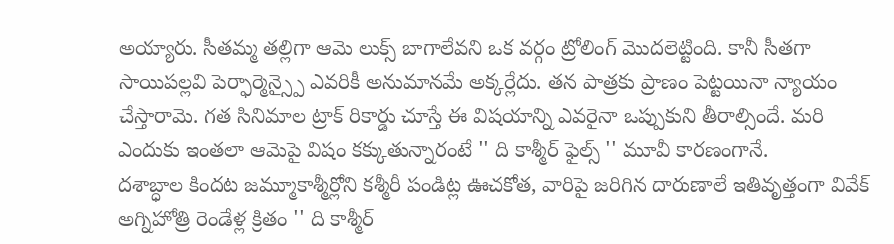అయ్యారు. సీతమ్మ తల్లిగా ఆమె లుక్స్ బాగాలేవని ఒక వర్గం ట్రోలింగ్ మొదలెట్టింది. కానీ సీతగా సాయిపల్లవి పెర్ఫార్మెన్స్పై ఎవరికీ అనుమానమే అక్కర్లేదు. తన పాత్రకు ప్రాణం పెట్టయినా న్యాయం చేస్తారామె. గత సినిమాల ట్రాక్ రికార్డు చూస్తే ఈ విషయాన్ని ఎవరైనా ఒప్పుకుని తీరాల్సిందే. మరి ఎందుకు ఇంతలా ఆమెపై విషం కక్కుతున్నారంటే '' ది కాశ్మీర్ ఫైల్స్ '' మూవీ కారణంగానే.
దశాబ్ధాల కిందట జమ్మూకాశ్మీర్లోని కశ్మీరీ పండిట్ల ఊచకోత, వారిపై జరిగిన దారుణాలే ఇతివృత్తంగా వివేక్ అగ్నిహోత్రి రెండేళ్ల క్రితం '' ది కాశ్మీర్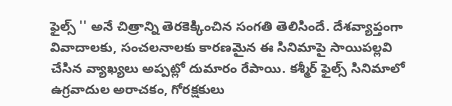ఫైల్స్ '' అనే చిత్రాన్ని తెరకెక్కించిన సంగతి తెలిసిందే. దేశవ్యాప్తంగా వివాదాలకు, సంచలనాలకు కారణమైన ఈ సినిమాపై సాయిపల్లవి చేసిన వ్యాఖ్యలు అప్పట్లో దుమారం రేపాయి. కశ్మీర్ ఫైల్స్ సినిమాలో ఉగ్రవాదుల అరాచకం, గోరక్షకులు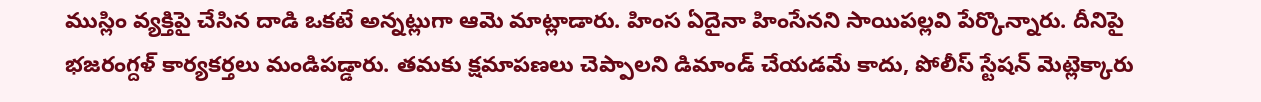ముస్లిం వ్యక్తిపై చేసిన దాడి ఒకటే అన్నట్లుగా ఆమె మాట్లాడారు. హింస ఏదైనా హింసేనని సాయిపల్లవి పేర్కొన్నారు. దీనిపై భజరంగ్దళ్ కార్యకర్తలు మండిపడ్డారు. తమకు క్షమాపణలు చెప్పాలని డిమాండ్ చేయడమే కాదు, పోలీస్ స్టేషన్ మెట్లెక్కారు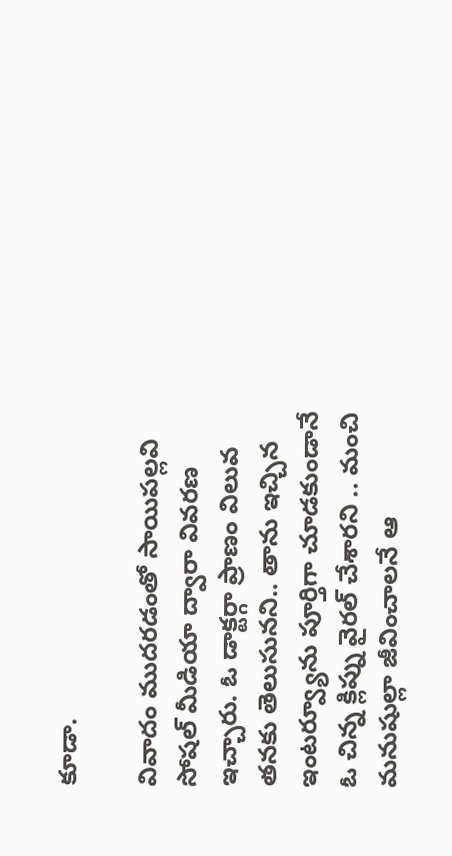కూడా.

వివాదం ముదరడంతో సాయిపల్లవి సోషల్ మీడియా ద్వారా వివరణ ఇచ్చారు. ఓ డాక్టర్గా ప్రాణం విలువ తనకు తెలుసునని.. తాను ఇచ్చిన ఇంటర్వ్యూను పూర్తిగా చూడకుండానే ఓ చిన్న క్లిప్ను వైరల్ చేశారని .. మంచి మనుషుల్లా జీవించాలనే ఆ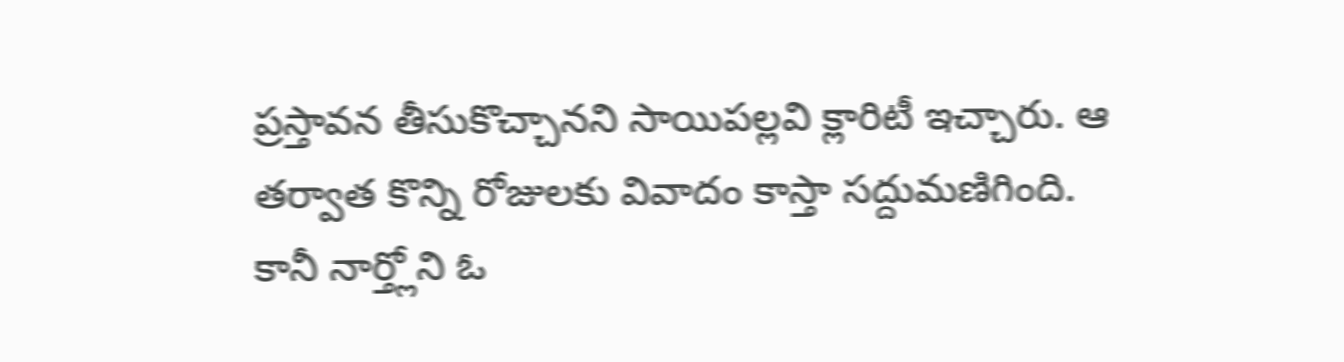ప్రస్తావన తీసుకొచ్చానని సాయిపల్లవి క్లారిటీ ఇచ్చారు. ఆ తర్వాత కొన్ని రోజులకు వివాదం కాస్తా సద్దుమణిగింది. కానీ నార్త్లోని ఓ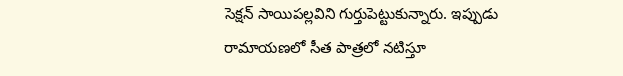సెక్షన్ సాయిపల్లవిని గుర్తుపెట్టుకున్నారు. ఇప్పుడు రామాయణలో సీత పాత్రలో నటిస్తూ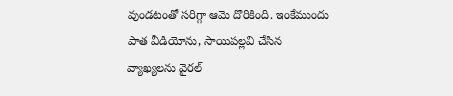వుండటంతో సరిగ్గా ఆమె దొరికింది. ఇంకేముందు పాత వీడియోను, సాయిపల్లవి చేసిన వ్యాఖ్యలను వైరల్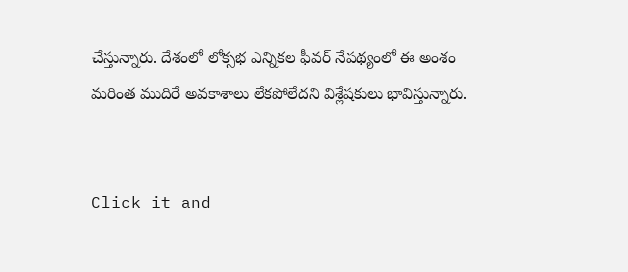చేస్తున్నారు. దేశంలో లోక్సభ ఎన్నికల ఫీవర్ నేపథ్యంలో ఈ అంశం మరింత ముదిరే అవకాశాలు లేకపోలేదని విశ్లేషకులు భావిస్తున్నారు.


Click it and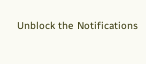Unblock the Notifications